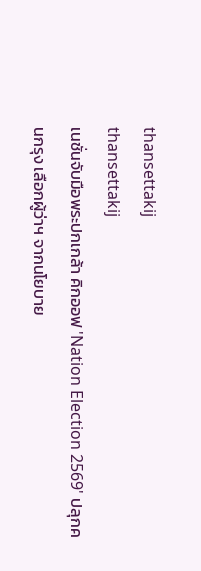thansettakij
thansettakij
เนชั่นจับมือพระปกเกล้า คิกออฟ 'Nation Election 2569' ปลุกคนกรุง เลือกผู้ว่าฯ จากนโยบาย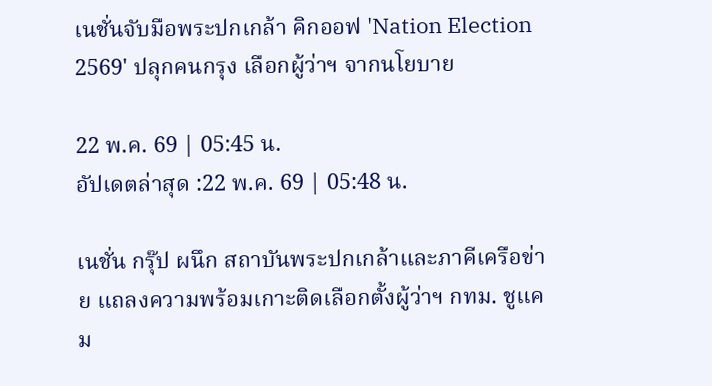เนชั่นจับมือพระปกเกล้า คิกออฟ 'Nation Election 2569' ปลุกคนกรุง เลือกผู้ว่าฯ จากนโยบาย

22 พ.ค. 69 | 05:45 น.
อัปเดตล่าสุด :22 พ.ค. 69 | 05:48 น.

เนชั่น กรุ๊ป ผนึก สถาบันพระปกเกล้าและภาคีเครือข่าย แถลงความพร้อมเกาะติดเลือกตั้งผู้ว่าฯ กทม. ชูแคม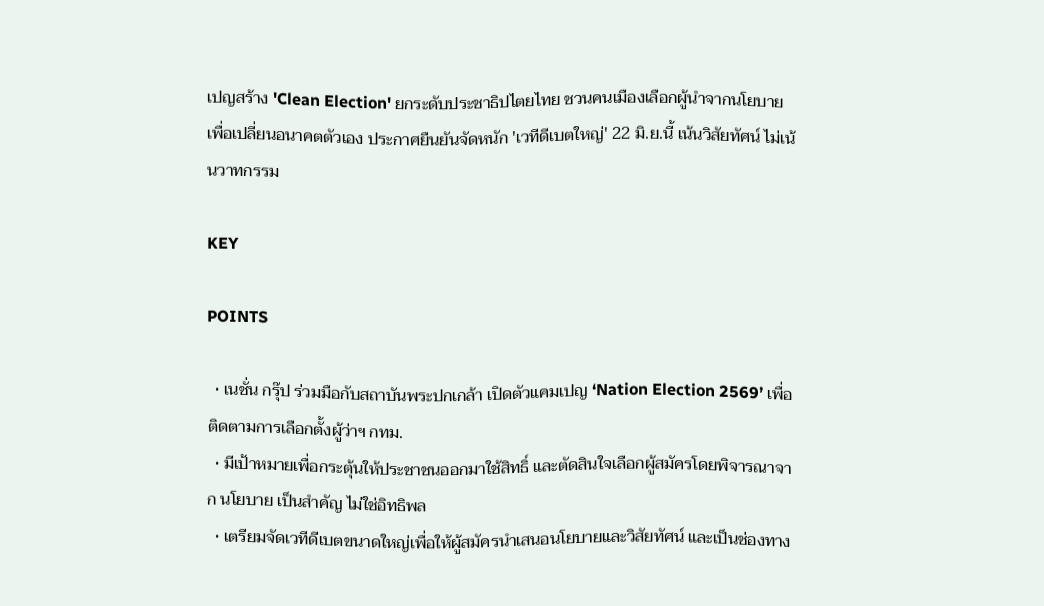เปญสร้าง 'Clean Election' ยกระดับประชาธิปไตยไทย ชวนคนเมืองเลือกผู้นำจากนโยบายเพื่อเปลี่ยนอนาคตตัวเอง ประกาศยืนยันจัดหนัก 'เวทีดีเบตใหญ่' 22 มิ.ย.นี้ เน้นวิสัยทัศน์ ไม่เน้นวาทกรรม

KEY

POINTS

  • เนชั่น กรุ๊ป ร่วมมือกับสถาบันพระปกเกล้า เปิดตัวแคมเปญ ‘Nation Election 2569’ เพื่อติดตามการเลือกตั้งผู้ว่าฯ กทม.
  • มีเป้าหมายเพื่อกระตุ้นให้ประชาชนออกมาใช้สิทธิ์ และตัดสินใจเลือกผู้สมัครโดยพิจารณาจาก นโยบาย เป็นสำคัญ ไม่ใช่อิทธิพล
  • เตรียมจัดเวทีดีเบตขนาดใหญ่เพื่อให้ผู้สมัครนำเสนอนโยบายและวิสัยทัศน์ และเป็นช่องทาง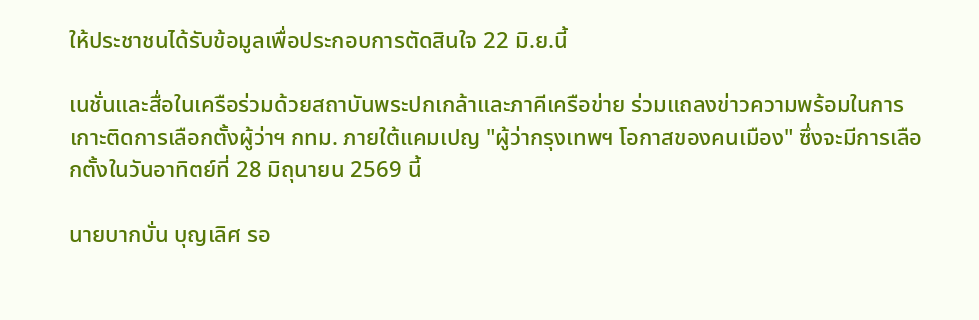ให้ประชาชนได้รับข้อมูลเพื่อประกอบการตัดสินใจ 22 มิ.ย.นี้

เนชั่นและสื่อในเครือร่วมด้วยสถาบันพระปกเกล้าและภาคีเครือข่าย ร่วมแถลงข่าวความพร้อมในการเกาะติดการเลือกตั้งผู้ว่าฯ กทม. ภายใต้แคมเปญ "ผู้ว่ากรุงเทพฯ โอกาสของคนเมือง" ซึ่งจะมีการเลือกตั้งในวันอาทิตย์ที่ 28 มิถุนายน 2569 นี้

นายบากบั่น บุญเลิศ รอ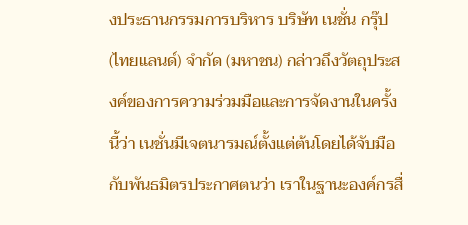งประธานกรรมการบริหาร บริษัท เนชั่น กรุ๊ป (ไทยแลนด์) จำกัด (มหาชน) กล่าวถึงวัตถุประสงค์ของการความร่วมมือและการจัดงานในครั้งนี้ว่า เนชั่นมีเจตนารมณ์ตั้งแต่ต้นโดยได้จับมือกับพันธมิตรประกาศตนว่า เราในฐานะองค์กรสื่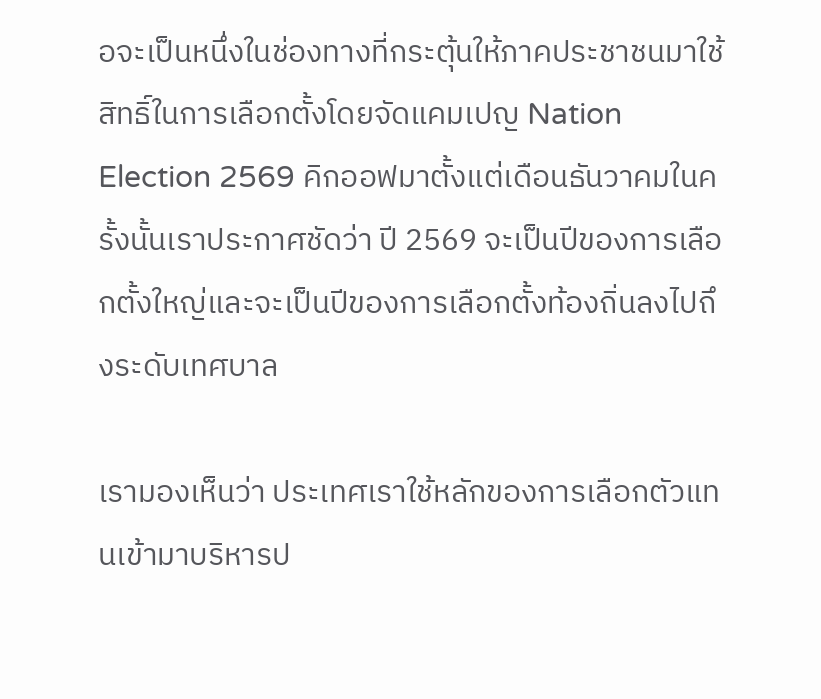อจะเป็นหนึ่งในช่องทางที่กระตุ้นให้ภาคประชาชนมาใช้สิทธิ์ในการเลือกตั้งโดยจัดแคมเปญ Nation Election 2569 คิกออฟมาตั้งแต่เดือนธันวาคมในครั้งนั้นเราประกาศชัดว่า ปี 2569 จะเป็นปีของการเลือกตั้งใหญ่และจะเป็นปีของการเลือกตั้งท้องถิ่นลงไปถึงระดับเทศบาล

เรามองเห็นว่า ประเทศเราใช้หลักของการเลือกตัวแทนเข้ามาบริหารป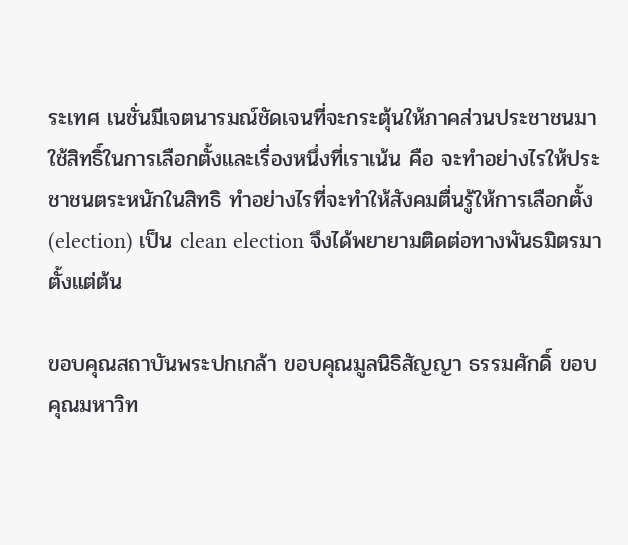ระเทศ เนชั่นมีเจตนารมณ์ชัดเจนที่จะกระตุ้นให้ภาคส่วนประชาชนมาใช้สิทธิ์ในการเลือกตั้งและเรื่องหนึ่งที่เราเน้น คือ จะทำอย่างไรให้ประชาชนตระหนักในสิทธิ ทำอย่างไรที่จะทำให้สังคมตื่นรู้ให้การเลือกตั้ง (election) เป็น clean election จึงได้พยายามติดต่อทางพันธมิตรมาตั้งแต่ต้น

ขอบคุณสถาบันพระปกเกล้า ขอบคุณมูลนิธิสัญญา ธรรมศักดิ์ ขอบคุณมหาวิท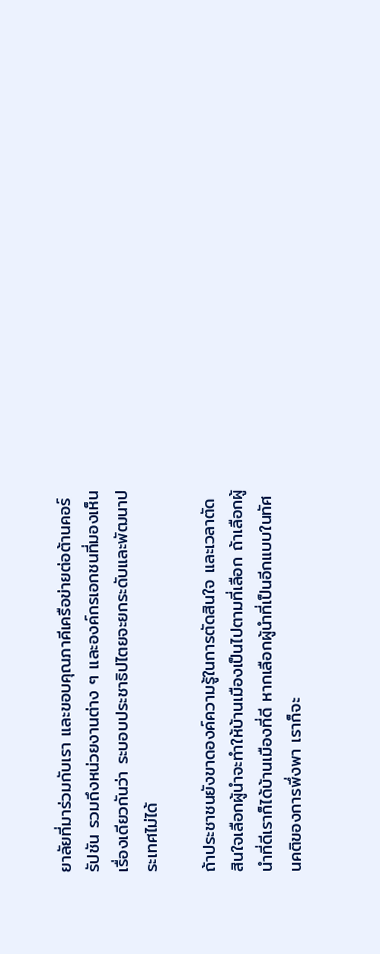ยาลัยที่มาร่วมกับเรา และขอบคุณภาคีเครือข่ายต่อต้านคอร์รัปชัน รวมถึงหน่วยงานต่าง ๆ และองค์กรเอกชนที่มองเห็นเรื่องเดียวกันว่า ระบอบประชาธิปไตยจะยกระดับและพัฒนาประเทศไม่ได้

ถ้าประชาชนยังขาดองค์ความรู้ในการตัดสินใจ และเวลาตัดสินใจเลือกผู้นำจะทำให้บ้านเมืองเป็นไปตามที่เลือก ถ้าเลือกผู้นำที่ดีเราก็ได้บ้านเมืองที่ดี หากเลือกผู้นำที่เป็นอีกแบบในทัศนคติของการพึ่งพา เราก็จะ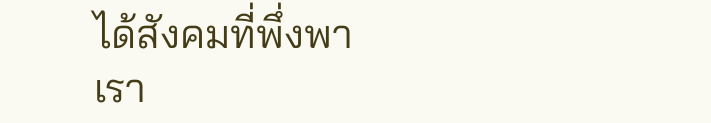ได้สังคมที่พึ่งพา เรา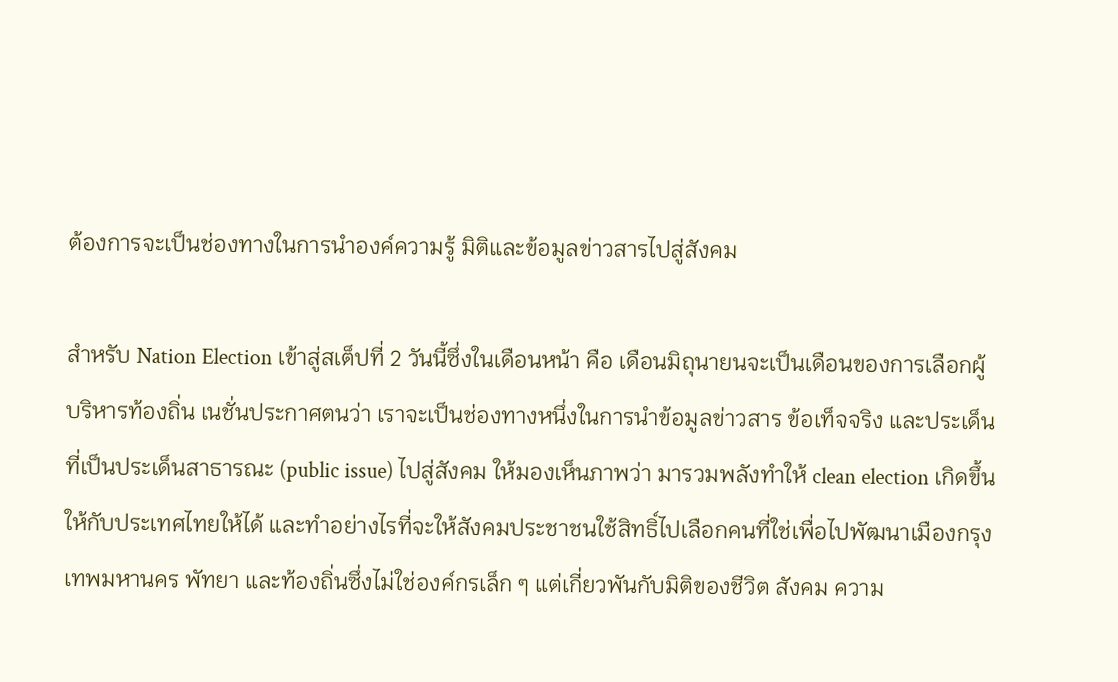ต้องการจะเป็นช่องทางในการนำองค์ความรู้ มิติและข้อมูลข่าวสารไปสู่สังคม

สำหรับ Nation Election เข้าสู่สเต็ปที่ 2 วันนี้ซึ่งในเดือนหน้า คือ เดือนมิถุนายนจะเป็นเดือนของการเลือกผู้บริหารท้องถิ่น เนชั่นประกาศตนว่า เราจะเป็นช่องทางหนึ่งในการนำข้อมูลข่าวสาร ข้อเท็จจริง และประเด็นที่เป็นประเด็นสาธารณะ (public issue) ไปสู่สังคม ให้มองเห็นภาพว่า มารวมพลังทำให้ clean election เกิดขึ้นให้กับประเทศไทยให้ได้ และทำอย่างไรที่จะให้สังคมประชาชนใช้สิทธิ์ไปเลือกคนที่ใช่เพื่อไปพัฒนาเมืองกรุงเทพมหานคร พัทยา และท้องถิ่นซึ่งไม่ใช่องค์กรเล็ก ๆ แต่เกี่ยวพันกับมิติของชีวิต สังคม ความ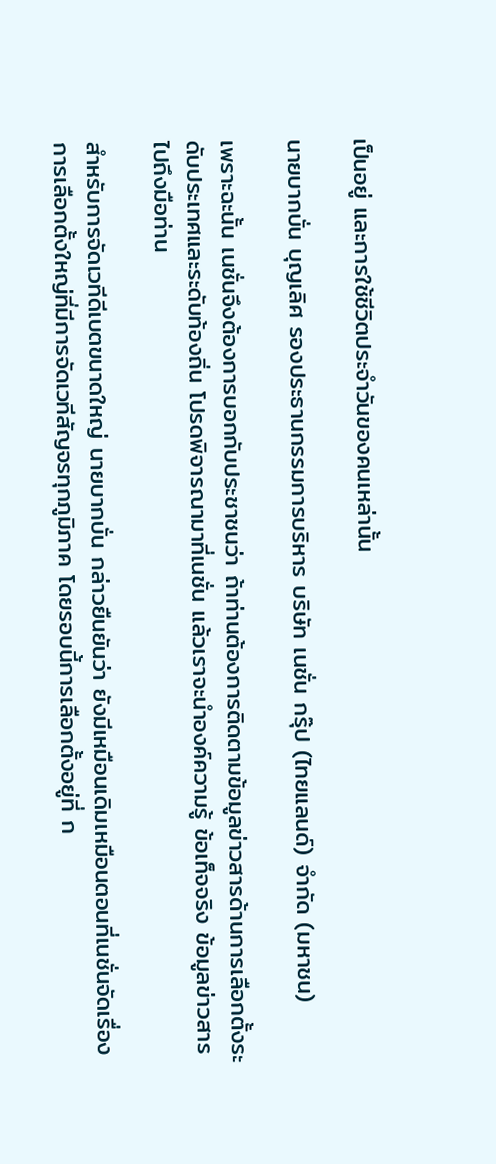เป็นอยู่ และการใช้ชีวิตประจำวันของคนเหล่านั้น

นายบากบั่น บุญเลิศ รองประธานกรรมการบริหาร บริษัท เนชั่น กรุ๊ป (ไทยแลนด์) จำกัด (มหาชน)

เพราะฉะนั้น เนชั่นจึงต้องการบอกกับประชาชนว่า ถ้าท่านต้องการติดตามข้อมูลข่าวสารด้านการเลือกตั้งระดับประเทศและระดับท้องถิ่น โปรดพิจารณามาที่เนชั่น แล้วเราจะนำองค์ความรู้ ข้อเท็จจริง ข้อมูลข่าวสารไปถึงมือท่าน

สำหรับการจัดเวทีดีเบตขนาดใหญ่ นายบากบั่น กล่าวยืนยันว่า ยังมีเหมือนเดิมเหมือนตอนที่เนชั่นจัดเรื่องการเลือกตั้งใหญ่ที่มีการจัดเวทีสัญจรทุกภูมิภาค โดยรอบนี้การเลือกตั้งอยู่ที่ ก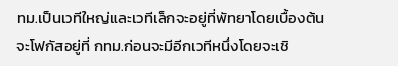ทม.เป็นเวทีใหญ่และเวทีเล็กจะอยู่ที่พัทยาโดยเบื้องต้นจะโฟกัสอยู่ที่ กทม.ก่อนจะมีอีกเวทีหนึ่งโดยจะเชิ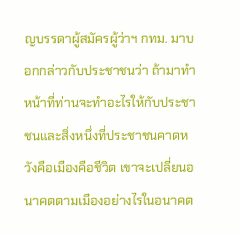ญบรรดาผู้สมัครผู้ว่าฯ กทม. มาบอกกล่าวกับประชาชนว่า ถ้ามาทำหน้าที่ท่านจะทำอะไรให้กับประชาชนและสิ่งหนึ่งที่ประชาชนคาดหวังคือเมืองคือชีวิต เขาจะเปลี่ยนอนาคตตามเมืองอย่างไรในอนาคต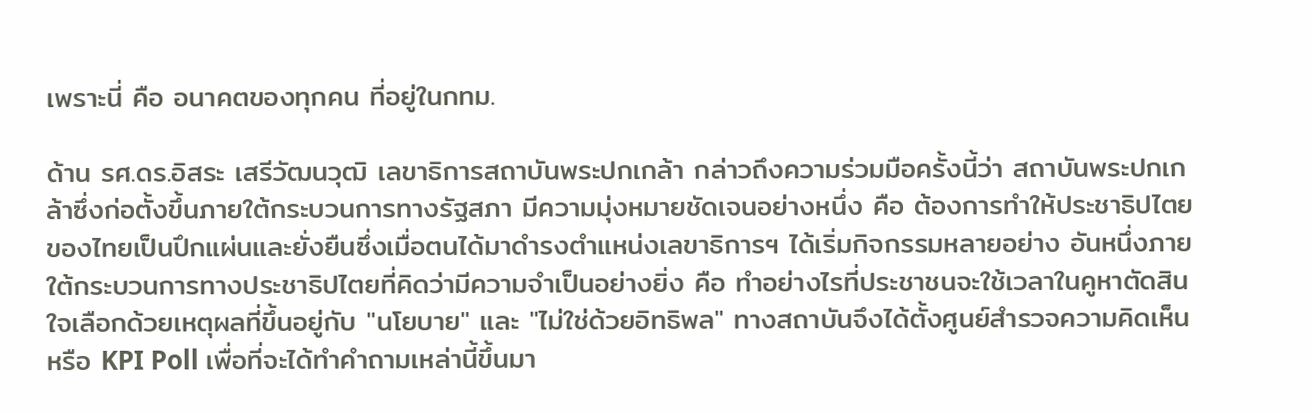เพราะนี่ คือ อนาคตของทุกคน ที่อยู่ในกทม.

ด้าน รศ.ดร.อิสระ เสรีวัฒนวุฒิ เลขาธิการสถาบันพระปกเกล้า กล่าวถึงความร่วมมือครั้งนี้ว่า สถาบันพระปกเกล้าซึ่งก่อตั้งขึ้นภายใต้กระบวนการทางรัฐสภา มีความมุ่งหมายชัดเจนอย่างหนึ่ง คือ ต้องการทำให้ประชาธิปไตยของไทยเป็นปึกแผ่นและยั่งยืนซึ่งเมื่อตนได้มาดำรงตำแหน่งเลขาธิการฯ ได้เริ่มกิจกรรมหลายอย่าง อันหนึ่งภายใต้กระบวนการทางประชาธิปไตยที่คิดว่ามีความจำเป็นอย่างยิ่ง คือ ทำอย่างไรที่ประชาชนจะใช้เวลาในคูหาตัดสินใจเลือกด้วยเหตุผลที่ขึ้นอยู่กับ "นโยบาย" และ "ไม่ใช่ด้วยอิทธิพล" ทางสถาบันจึงได้ตั้งศูนย์สำรวจความคิดเห็น หรือ KPI Poll เพื่อที่จะได้ทำคำถามเหล่านี้ขึ้นมา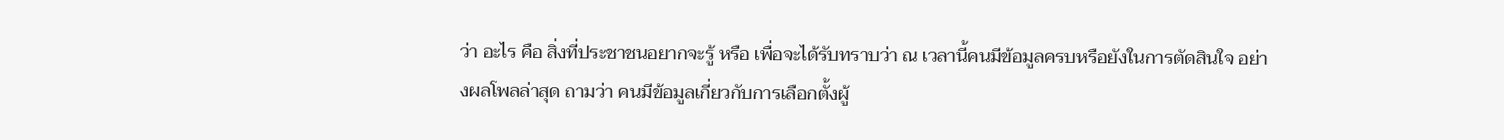ว่า อะไร คือ สิ่งที่ประชาชนอยากจะรู้ หรือ เพื่อจะได้รับทราบว่า ณ เวลานี้คนมีข้อมูลครบหรือยังในการตัดสินใจ อย่างผลโพลล่าสุด ถามว่า คนมีข้อมูลเกี่ยวกับการเลือกตั้งผู้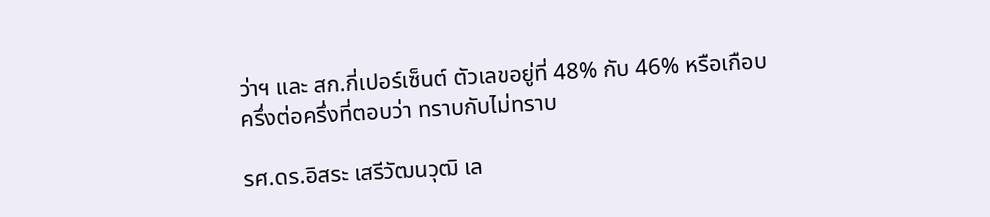ว่าฯ และ สก.กี่เปอร์เซ็นต์ ตัวเลขอยู่ที่ 48% กับ 46% หรือเกือบครึ่งต่อครึ่งที่ตอบว่า ทราบกับไม่ทราบ

รศ.ดร.อิสระ เสรีวัฒนวุฒิ เล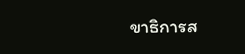ขาธิการส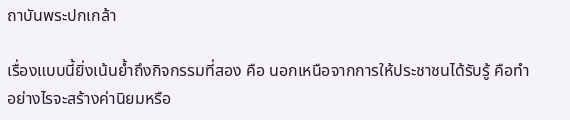ถาบันพระปกเกล้า

เรื่องแบบนี้ยิ่งเน้นย้ำถึงกิจกรรมที่สอง คือ นอกเหนือจากการให้ประชาชนได้รับรู้ คือทำอย่างไรจะสร้างค่านิยมหรือ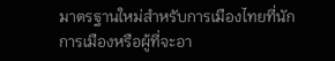มาตรฐานใหม่สำหรับการเมืองไทยที่นักการเมืองหรือผู้ที่จะอา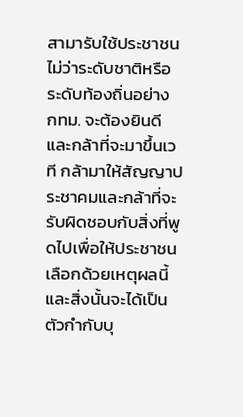สามารับใช้ประชาชนไม่ว่าระดับชาติหรือระดับท้องถิ่นอย่าง กทม. จะต้องยินดีและกล้าที่จะมาขึ้นเวที กล้ามาให้สัญญาประชาคมและกล้าที่จะรับผิดชอบกับสิ่งที่พูดไปเพื่อให้ประชาชนเลือกด้วยเหตุผลนี้และสิ่งนั้นจะได้เป็นตัวกำกับบุ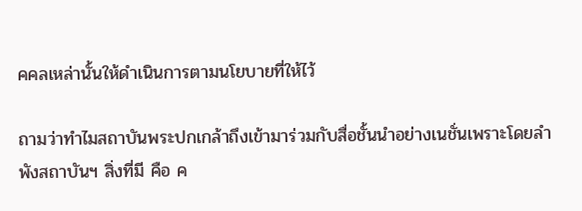คคลเหล่านั้นให้ดำเนินการตามนโยบายที่ให้ไว้

ถามว่าทำไมสถาบันพระปกเกล้าถึงเข้ามาร่วมกับสื่อชั้นนำอย่างเนชั่นเพราะโดยลำพังสถาบันฯ สิ่งที่มี คือ ค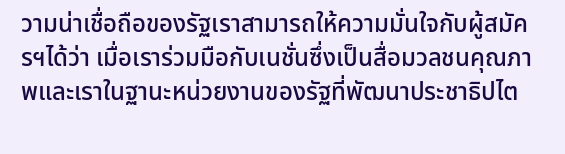วามน่าเชื่อถือของรัฐเราสามารถให้ความมั่นใจกับผู้สมัครฯได้ว่า เมื่อเราร่วมมือกับเนชั่นซึ่งเป็นสื่อมวลชนคุณภาพและเราในฐานะหน่วยงานของรัฐที่พัฒนาประชาธิปไต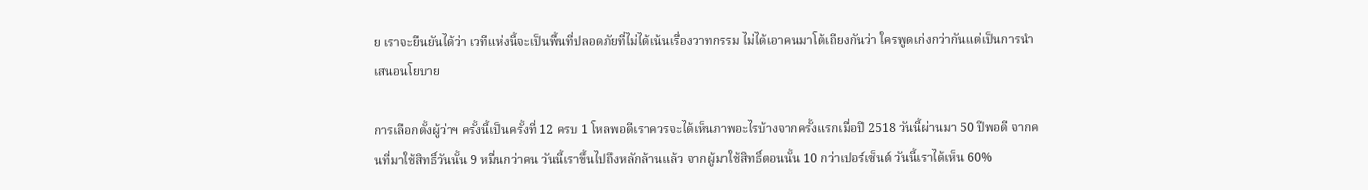ย เราจะยืนยันได้ว่า เวทีแห่งนี้จะเป็นพื้นที่ปลอดภัยที่ไม่ได้เน้นเรื่องวาทกรรม ไม่ได้เอาคนมาโต้เถียงกันว่า ใครพูดเก่งกว่ากันแต่เป็นการนำเสนอนโยบาย

การเลือกตั้งผู้ว่าฯ ครั้งนี้เป็นครั้งที่ 12 ครบ 1 โหลพอดีเราควรจะได้เห็นภาพอะไรบ้างจากครั้งแรกเมื่อปี 2518 วันนี้ผ่านมา 50 ปีพอดี จากคนที่มาใช้สิทธิ์วันนั้น 9 หมื่นกว่าคน วันนี้เราขึ้นไปถึงหลักล้านแล้ว จากผู้มาใช้สิทธิ์ตอนนั้น 10 กว่าเปอร์เซ็นต์ วันนี้เราได้เห็น 60%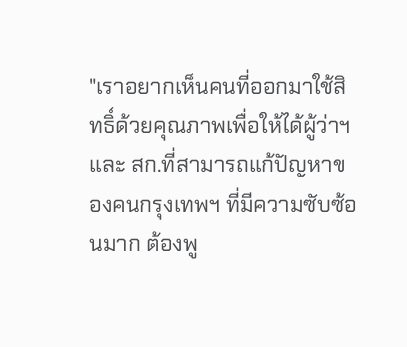"เราอยากเห็นคนที่ออกมาใช้สิทธิ์ด้วยคุณภาพเพื่อให้ได้ผู้ว่าฯ และ สก.ที่สามารถแก้ปัญหาของคนกรุงเทพฯ ที่มีความซับซ้อนมาก ต้องพู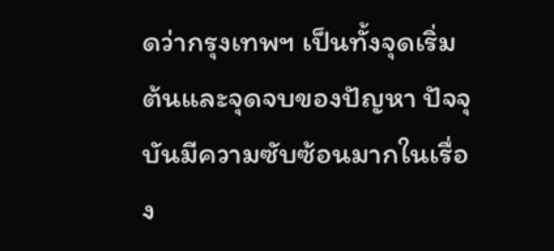ดว่ากรุงเทพฯ เป็นทั้งจุดเริ่มต้นและจุดจบของปัญหา ปัจจุบันมีความซับซ้อนมากในเรื่อง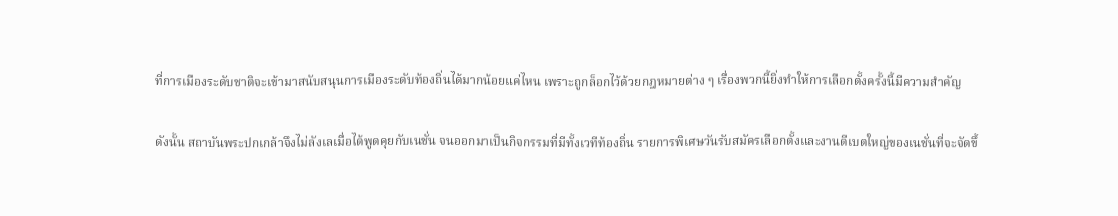ที่การเมืองระดับชาติจะเข้ามาสนับสนุนการเมืองระดับท้องถิ่นได้มากน้อยแค่ไหน เพราะถูกล็อกไว้ด้วยกฎหมายต่าง ๆ เรื่องพวกนี้ยิ่งทำให้การเลือกตั้งครั้งนี้มีความสำคัญ

ดังนั้น สถาบันพระปกเกล้าจึงไม่ลังเลเมื่อได้พูดคุยกับเนชั่น จนออกมาเป็นกิจกรรมที่มีทั้งเวทีท้องถิ่น รายการพิเศษวันรับสมัครเลือกตั้งและงานดีเบตใหญ่ของเนชั่นที่จะจัดขึ้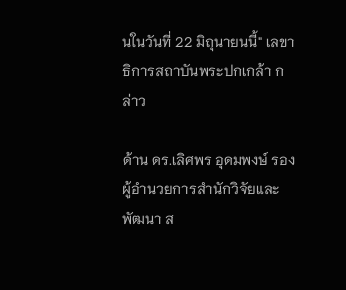นในวันที่ 22 มิถุนายนนี้" เลขาธิการสถาบันพระปกเกล้า กล่าว

ด้าน ดร.เลิศพร อุดมพงษ์ รองผู้อำนวยการสำนักวิจัยและพัฒนา ส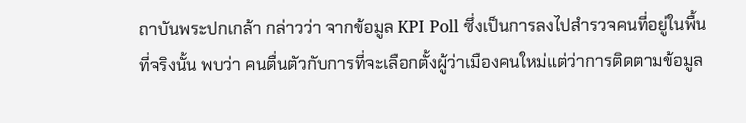ถาบันพระปกเกล้า กล่าวว่า จากข้อมูล KPI Poll ซึ่งเป็นการลงไปสำรวจคนที่อยู่ในพื้นที่จริงนั้น พบว่า คนตื่นตัวกับการที่จะเลือกตั้งผู้ว่าเมืองคนใหม่แต่ว่าการติดตามข้อมูล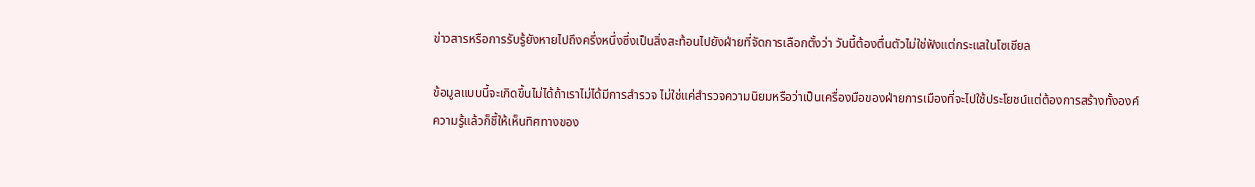ข่าวสารหรือการรับรู้ยังหายไปถึงครึ่งหนึ่งซึ่งเป็นสิ่งสะท้อนไปยังฝ่ายที่จัดการเลือกตั้งว่า วันนี้ต้องตื่นตัวไม่ใช่ฟังแต่กระแสในโซเชียล

ข้อมูลแบบนี้จะเกิดขึ้นไม่ได้ถ้าเราไม่ได้มีการสำรวจ ไม่ใช่แค่สำรวจความนิยมหรือว่าเป็นเครื่องมือของฝ่ายการเมืองที่จะไปใช้ประโยชน์แต่ต้องการสร้างทั้งองค์ความรู้แล้วก็ชี้ให้เห็นทิศทางของ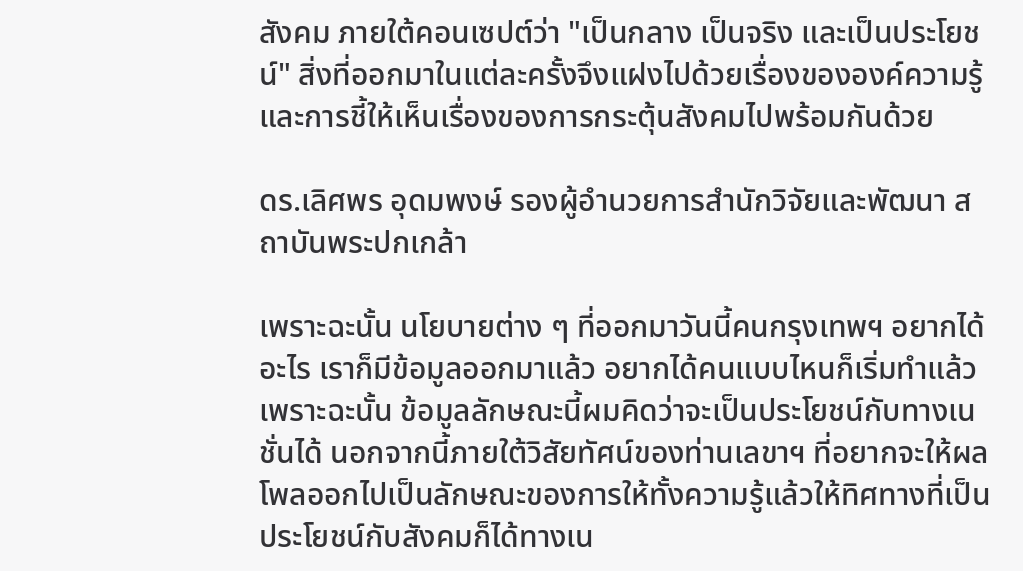สังคม ภายใต้คอนเซปต์ว่า "เป็นกลาง เป็นจริง และเป็นประโยชน์" สิ่งที่ออกมาในแต่ละครั้งจึงแฝงไปด้วยเรื่องขององค์ความรู้และการชี้ให้เห็นเรื่องของการกระตุ้นสังคมไปพร้อมกันด้วย

ดร.เลิศพร อุดมพงษ์ รองผู้อำนวยการสำนักวิจัยและพัฒนา สถาบันพระปกเกล้า

เพราะฉะนั้น นโยบายต่าง ๆ ที่ออกมาวันนี้คนกรุงเทพฯ อยากได้อะไร เราก็มีข้อมูลออกมาแล้ว อยากได้คนแบบไหนก็เริ่มทำแล้ว เพราะฉะนั้น ข้อมูลลักษณะนี้ผมคิดว่าจะเป็นประโยชน์กับทางเนชั่นได้ นอกจากนี้ภายใต้วิสัยทัศน์ของท่านเลขาฯ ที่อยากจะให้ผลโพลออกไปเป็นลักษณะของการให้ทั้งความรู้แล้วให้ทิศทางที่เป็นประโยชน์กับสังคมก็ได้ทางเน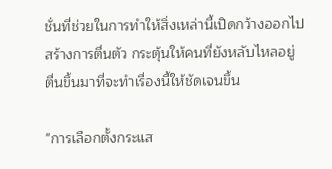ชั่นที่ช่วยในการทำให้สิ่งเหล่านี้เปิดกว้างออกไป สร้างการตื่นตัว กระตุ้นให้คนที่ยังหลับไหลอยู่ ตื่นขึ้นมาที่จะทำเรื่องนี้ให้ชัดเจนขึ้น

"การเลือกตั้งกระแส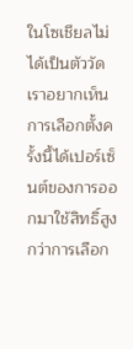ในโซเชียลไม่ได้เป็นตัววัด เราอยากเห็นการเลือกตั้งครั้งนี้ได้เปอร์เซ็นต์ของการออกมาใช้สิทธิ์สูงกว่าการเลือก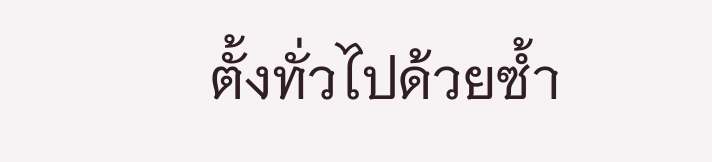ตั้งทั่วไปด้วยซ้ำ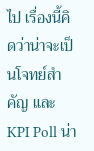ไป เรื่องนี้คิดว่าน่าจะเป็นโจทย์สำคัญ และ KPI Poll น่า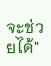จะช่วยได้"